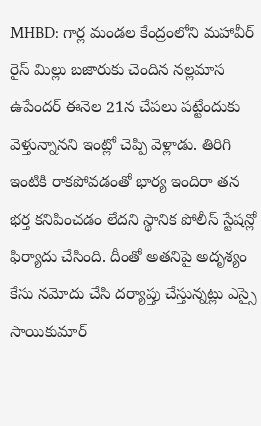MHBD: గార్ల మండల కేంద్రంలోని మహావీర్ రైస్ మిల్లు బజారుకు చెందిన నల్లమాస ఉపేందర్ ఈనెల 21న చేపలు పట్టేందుకు వెళ్తున్నానని ఇంట్లో చెప్పి వెళ్లాడు. తిరిగి ఇంటికి రాకపోవడంతో భార్య ఇందిరా తన భర్త కనిపించడం లేదని స్థానిక పోలీస్ స్టేషన్లో ఫిర్యాదు చేసింది. దీంతో అతనిపై అదృశ్యం కేసు నమోదు చేసి దర్యాప్తు చేస్తున్నట్లు ఎస్సై సాయికుమార్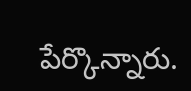పేర్కొన్నారు.